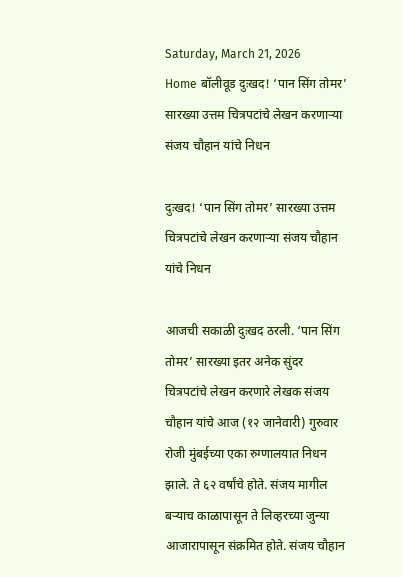Saturday, March 21, 2026
Home बॉलीवूड दुःखद! ‘पान सिंग तोमर’ सारख्या उत्तम चित्रपटांचे लेखन करणाऱ्या संजय चौहान यांचे निधन

दुःखद! ‘पान सिंग तोमर’ सारख्या उत्तम चित्रपटांचे लेखन करणाऱ्या संजय चौहान यांचे निधन

आजची सकाळी दुःखद ठरली. ‘पान सिंग तोमर’ सारख्या इतर अनेक सुंदर चित्रपटांचे लेखन करणारे लेखक संजय चौहान यांचे आज (१२ जानेवारी) गुरुवार रोजी मुंबईच्या एका रुग्णालयात निधन झाले. ते ६२ वर्षांचे होते. संजय मागील बऱ्याच काळापासून ते लिव्हरच्या जुन्या आजारापासून संक्रमित होते. संजय चौहान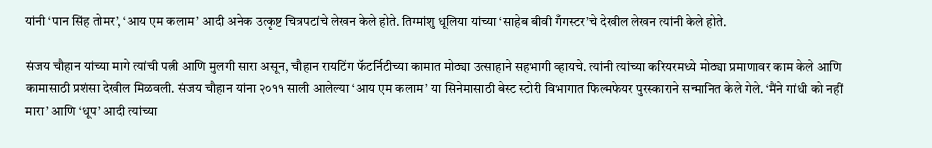यांनी ‘पान सिंह तोमर’, ‘आय एम कलाम’ आदी अनेक उत्कृष्ट चित्रपटांचे लेखन केले होते. तिग्मांशु धूलिया यांच्या ‘साहेब बीवी गँगस्टर’चे देखील लेखन त्यांनी केले होते.

संजय चौहान यांच्या मागे त्यांची पत्नी आणि मुलगी सारा असून, चौहान रायटिंग फॅटर्निटीच्या कामात मोठ्या उत्साहाने सहभागी व्हायचे. त्यांनी त्यांच्या करियरमध्ये मोठ्या प्रमाणावर काम केले आणि कामासाठी प्रशंसा देखील मिळवली. संजय चौहान यांना २०११ साली आलेल्या ‘आय एम कलाम’ या सिनेमासाठी बेस्ट स्टोरी विभागात फिल्मफेयर पुरस्काराने सन्मानित केले गेले. ‘मैंने गांधी को नहीं मारा’ आणि ‘धूप’ आदी त्यांच्या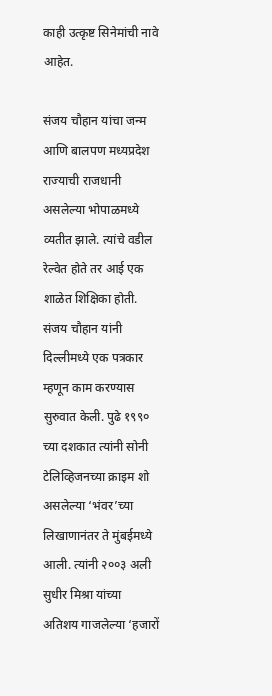काही उत्कृष्ट सिनेमांची नावे आहेत.

संजय चौहान यांचा जन्म आणि बालपण मध्यप्रदेश राज्याची राजधानी असलेल्या भोपाळमध्ये व्यतीत झाले. त्यांचे वडील रेल्वेत होते तर आई एक शाळेत शिक्षिका होती. संजय चौहान यांनी दिल्लीमध्ये एक पत्रकार म्हणून काम करण्यास सुरुवात केली. पुढे १९९० च्या दशकात त्यांनी सोनी टेलिव्हिजनच्या क्राइम शो असलेल्या ‘भंवर’च्या लिखाणानंतर ते मुंबईमध्ये आली. त्यांनी २००३ अली सुधीर मिश्रा यांच्या अतिशय गाजलेल्या ‘हजारों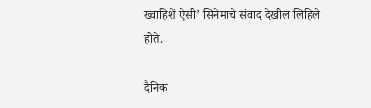ख्वाहिशें ऐसी’ सिनेमाचे संवाद देखील लिहिले होते.

दैनिक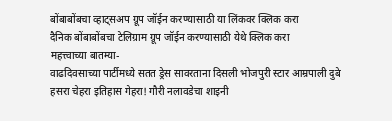बोंबाबोंबचा व्हाट्सअप ग्रूप जॉईन करण्यासाठी या लिंकवर क्लिक करा
दैनिक बोंबाबोंबचा टेलिग्राम ग्रूप जॉईन करण्यासाठी येथे क्लिक करा
महत्त्वाच्या बातम्या-
वाढदिवसाच्या पार्टीमध्ये सतत ड्रेस सावरताना दिसली भोजपुरी स्टार आम्रपाली दुबे
हसरा चेहरा इतिहास गेहरा! गौरी नलावडेचा शाइनी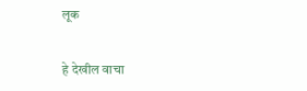लूक

हे देखील वाचा